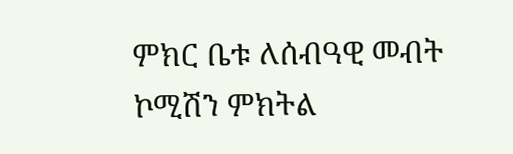ምክር ቤቱ ለሰብዓዊ መብት ኮሚሽን ምክትል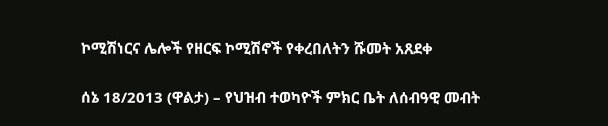ኮሚሽነርና ሌሎች የዘርፍ ኮሚሽኖች የቀረበለትን ሹመት አጸደቀ

ሰኔ 18/2013 (ዋልታ) – የህዝብ ተወካዮች ምክር ቤት ለሰብዓዊ መብት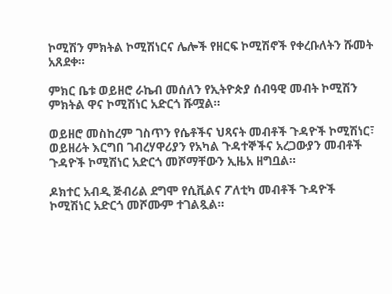ኮሚሽን ምክትል ኮሚሽነርና ሌሎች የዘርፍ ኮሚሽኖች የቀረቡለትን ሹመት አጸደቀ።

ምክር ቤቱ ወይዘሮ ራኬብ መሰለን የኢትዮጵያ ሰብዓዊ መብት ኮሚሽን ምክትል ዋና ኮሚሽነር አድርጎ ሹሟል።

ወይዘሮ መስከረም ገስጥን የሴቶችና ህጻናት መብቶች ጉዳዮች ኮሚሽነር፣ ወይዘሪት እርግበ ገብረሃዋሪያን የአካል ጉዳተኞችና አረጋውያን መብቶች ጉዳዮች ኮሚሽነር አድርጎ መሾማቸውን ኢዜአ ዘግቧል።

ዶክተር አብዲ ጅብሪል ደግሞ የሲቪልና ፖለቲካ መብቶች ጉዳዮች ኮሚሽነር አድርጎ መሾሙም ተገልጿል።